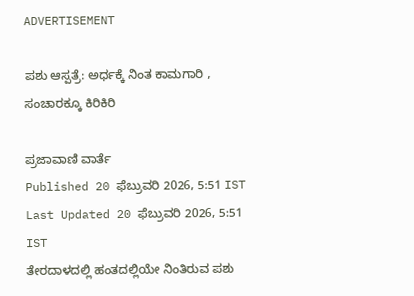ADVERTISEMENT

ಪಶು ಆಸ್ಪತ್ರೆ: ಅರ್ಧಕ್ಕೆ ನಿಂತ ಕಾಮಗಾರಿ , ಸಂಚಾರಕ್ಕೂ ಕಿರಿಕಿರಿ

ಪ್ರಜಾವಾಣಿ ವಾರ್ತೆ
Published 20 ಫೆಬ್ರುವರಿ 2026, 5:51 IST
Last Updated 20 ಫೆಬ್ರುವರಿ 2026, 5:51 IST
ತೇರದಾಳದಲ್ಲಿ ಹಂತದಲ್ಲಿಯೇ ನಿಂತಿರುವ ಪಶು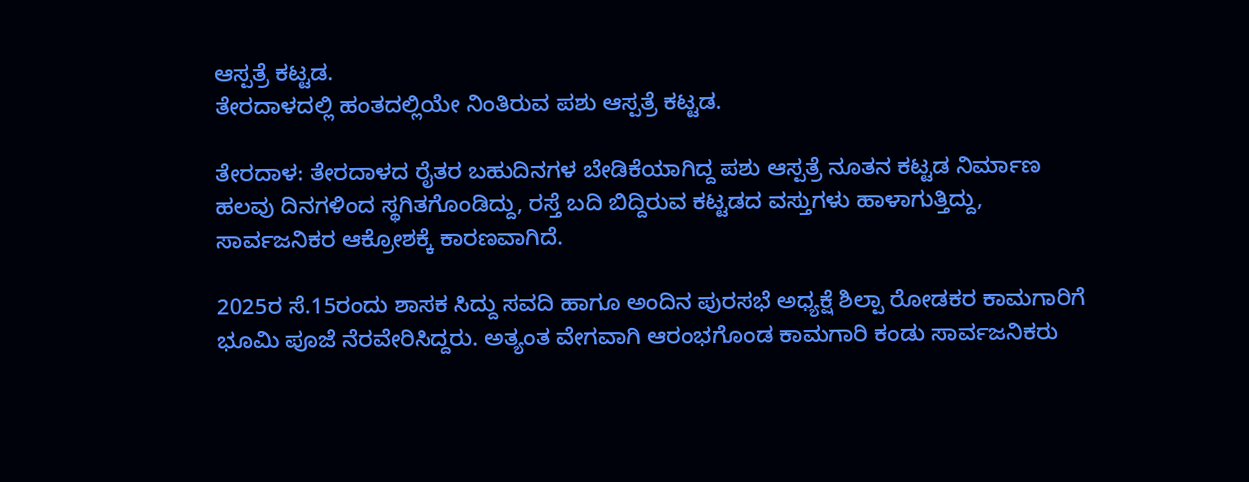ಆಸ್ಪತ್ರೆ ಕಟ್ಟಡ.
ತೇರದಾಳದಲ್ಲಿ ಹಂತದಲ್ಲಿಯೇ ನಿಂತಿರುವ ಪಶು ಆಸ್ಪತ್ರೆ ಕಟ್ಟಡ.

ತೇರದಾಳ: ತೇರದಾಳದ ರೈತರ ಬಹುದಿನಗಳ ಬೇಡಿಕೆಯಾಗಿದ್ದ ಪಶು ಆಸ್ಪತ್ರೆ ನೂತನ ಕಟ್ಟಡ ನಿರ್ಮಾಣ ಹಲವು ದಿನಗಳಿಂದ ಸ್ಥಗಿತಗೊಂಡಿದ್ದು, ರಸ್ತೆ ಬದಿ ಬಿದ್ದಿರುವ ಕಟ್ಟಡದ ವಸ್ತುಗಳು ಹಾಳಾಗುತ್ತಿದ್ದು, ಸಾರ್ವಜನಿಕರ ಆಕ್ರೋಶಕ್ಕೆ ಕಾರಣವಾಗಿದೆ.

2025ರ ಸೆ.15ರಂದು ಶಾಸಕ ಸಿದ್ದು ಸವದಿ ಹಾಗೂ ಅಂದಿನ ಪುರಸಭೆ ಅಧ್ಯಕ್ಷೆ ಶಿಲ್ಪಾ ರೋಡಕರ ಕಾಮಗಾರಿಗೆ ಭೂಮಿ ಪೂಜೆ ನೆರವೇರಿಸಿದ್ದರು. ಅತ್ಯಂತ ವೇಗವಾಗಿ ಆರಂಭಗೊಂಡ ಕಾಮಗಾರಿ ಕಂಡು ಸಾರ್ವಜನಿಕರು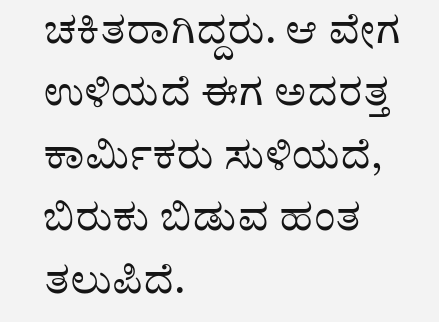ಚಕಿತರಾಗಿದ್ದರು. ಆ ವೇಗ ಉಳಿಯದೆ ಈಗ ಅದರತ್ತ ಕಾರ್ಮಿಕರು ಸುಳಿಯದೆ, ಬಿರುಕು ಬಿಡುವ ಹಂತ ತಲುಪಿದೆ.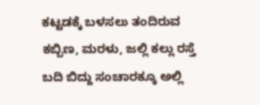ಕಟ್ಟಡಕ್ಕೆ ಬಳಸಲು ತಂದಿರುವ ಕಬ್ಬಿಣ, ಮರಳು, ಜಲ್ಲಿ ಕಲ್ಲು ರಸ್ತೆ ಬದಿ ಬಿದ್ದು ಸಂಚಾರಕ್ಕೂ ಅಲ್ಲಿ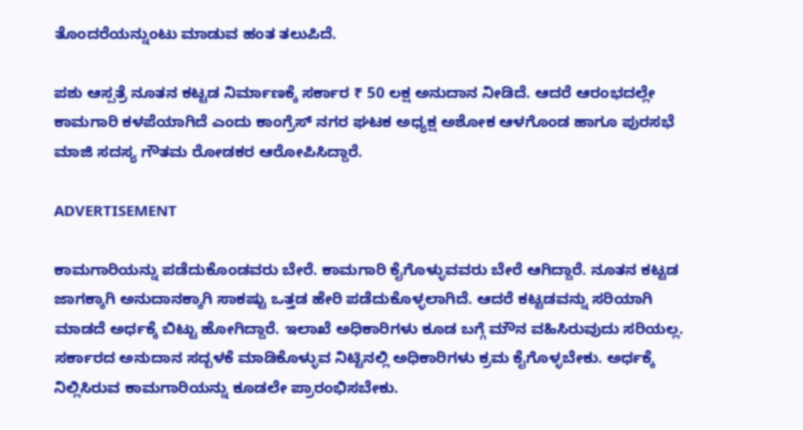ತೊಂದರೆಯನ್ನುಂಟು ಮಾಡುವ ಹಂತ ತಲುಪಿದೆ.

ಪಶು ಆಸ್ಪತ್ರೆ ನೂತನ ಕಟ್ಟಡ ನಿರ್ಮಾಣಕ್ಕೆ ಸರ್ಕಾರ ₹ 50 ಲಕ್ಷ ಅನುದಾನ ನೀಡಿದೆ. ಆದರೆ ಆರಂಭದಲ್ಲೇ ಕಾಮಗಾರಿ ಕಳಪೆಯಾಗಿದೆ ಎಂದು ಕಾಂಗ್ರೆಸ್ ನಗರ ಘಟಕ ಅಧ್ಯಕ್ಷ ಅಶೋಕ ಆಳಗೊಂಡ ಹಾಗೂ ಪುರಸಭೆ ಮಾಜಿ ಸದಸ್ಯ ಗೌತಮ ರೋಡಕರ ಆರೋಪಿಸಿದ್ದಾರೆ.

ADVERTISEMENT

ಕಾಮಗಾರಿಯನ್ನು ಪಡೆದುಕೊಂಡವರು ಬೇರೆ. ಕಾಮಗಾರಿ ಕೈಗೊಳ್ಳುವವರು ಬೇರೆ ಆಗಿದ್ದಾರೆ. ನೂತನ ಕಟ್ಟಡ ಜಾಗಕ್ಕಾಗಿ ಅನುದಾನಕ್ಕಾಗಿ ಸಾಕಷ್ಟು ಒತ್ತಡ ಹೇರಿ ಪಡೆದುಕೊಳ್ಳಲಾಗಿದೆ. ಆದರೆ ಕಟ್ಟಡವನ್ನು ಸರಿಯಾಗಿ ಮಾಡದೆ ಅರ್ಧಕ್ಕೆ ಬಿಟ್ಟು ಹೋಗಿದ್ದಾರೆ. ಇಲಾಖೆ ಅಧಿಕಾರಿಗಳು ಕೂಡ ಬಗ್ಗೆ ಮೌನ ವಹಿಸಿರುವುದು ಸರಿಯಲ್ಲ. ಸರ್ಕಾರದ ಅನುದಾನ ಸದ್ಬಳಕೆ ಮಾಡಿಕೊಳ್ಳುವ ನಿಟ್ಟಿನಲ್ಲಿ ಅಧಿಕಾರಿಗಳು ಕ್ರಮ ಕೈಗೊಳ್ಳಬೇಕು. ಅರ್ಧಕ್ಕೆ ನಿಲ್ಲಿಸಿರುವ ಕಾಮಗಾರಿಯನ್ನು ಕೂಡಲೇ ಪ್ರಾರಂಭಿಸಬೇಕು.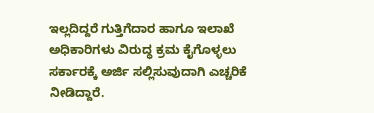ಇಲ್ಲದಿದ್ದರೆ ಗುತ್ತಿಗೆದಾರ ಹಾಗೂ ಇಲಾಖೆ ಅಧಿಕಾರಿಗಳು ವಿರುದ್ಧ ಕ್ರಮ ಕೈಗೊಳ್ಳಲು ಸರ್ಕಾರಕ್ಕೆ ಅರ್ಜಿ ಸಲ್ಲಿಸುವುದಾಗಿ ಎಚ್ಚರಿಕೆ ನೀಡಿದ್ದಾರೆ.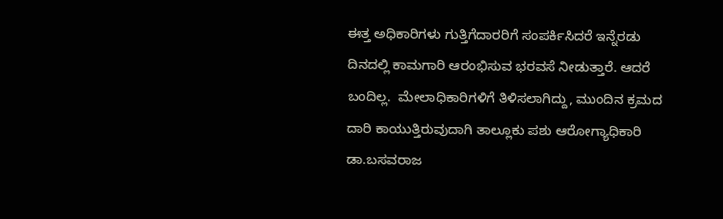ಈತ್ತ ಅಧಿಕಾರಿಗಳು ಗುತ್ತಿಗೆದಾರರಿಗೆ ಸಂಪರ್ಕಿಸಿದರೆ ಇನ್ನೆರಡು ದಿನದಲ್ಲಿ ಕಾಮಗಾರಿ ಆರಂಭಿಸುವ ಭರವಸೆ ನೀಡುತ್ತಾರೆ. ಆದರೆ ಬಂದಿಲ್ಲ.  ಮೇಲಾಧಿಕಾರಿಗಳಿಗೆ ತಿಳಿಸಲಾಗಿದ್ದು, ಮುಂದಿನ ಕ್ರಮದ ದಾರಿ ಕಾಯುತ್ತಿರುವುದಾಗಿ ತಾಲ್ಲೂಕು ಪಶು ಆರೋಗ್ಯಾಧಿಕಾರಿ ಡಾ.ಬಸವರಾಜ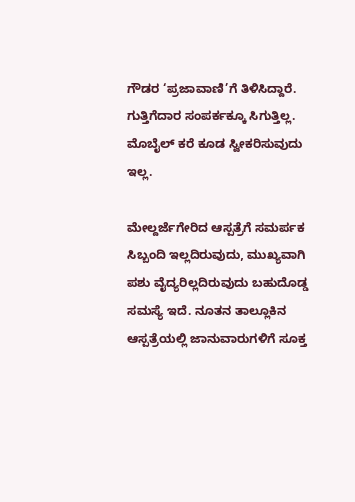ಗೌಡರ ‘ಪ್ರಜಾವಾಣಿ’ಗೆ ತಿಳಿಸಿದ್ದಾರೆ. ಗುತ್ತಿಗೆದಾರ ಸಂಪರ್ಕಕ್ಕೂ ಸಿಗುತ್ತಿಲ್ಲ. ಮೊಬೈಲ್ ಕರೆ ಕೂಡ ಸ್ವೀಕರಿಸುವುದು ಇಲ್ಲ.

ಮೇಲ್ದರ್ಜೆಗೇರಿದ ಆಸ್ಪತ್ರೆಗೆ ಸಮರ್ಪಕ ಸಿಬ್ಬಂದಿ ಇಲ್ಲದಿರುವುದು, ಮುಖ್ಯವಾಗಿ ಪಶು ವೈದ್ಯರಿಲ್ಲದಿರುವುದು ಬಹುದೊಡ್ಡ ಸಮಸ್ಯೆ ಇದೆ. ನೂತನ ತಾಲ್ಲೂಕಿನ ಆಸ್ಪತ್ರೆಯಲ್ಲಿ ಜಾನುವಾರುಗಳಿಗೆ ಸೂಕ್ತ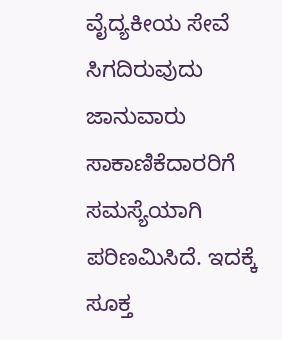ವೈದ್ಯಕೀಯ ಸೇವೆ ಸಿಗದಿರುವುದು ಜಾನುವಾರು ಸಾಕಾಣಿಕೆದಾರರಿಗೆ ಸಮಸ್ಯೆಯಾಗಿ ಪರಿಣಮಿಸಿದೆ. ಇದಕ್ಕೆ ಸೂಕ್ತ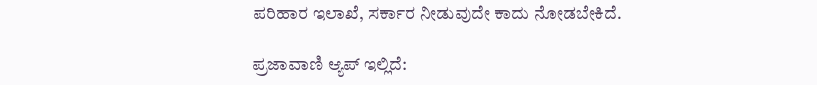ಪರಿಹಾರ ಇಲಾಖೆ, ಸರ್ಕಾರ ನೀಡುವುದೇ ಕಾದು ನೋಡಬೇಕಿದೆ.

ಪ್ರಜಾವಾಣಿ ಆ್ಯಪ್ ಇಲ್ಲಿದೆ: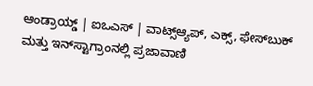ಆಂಡ್ರಾಯ್ಡ್ | ಐಒಎಸ್ | ವಾಟ್ಸ್ಆ್ಯಪ್, ಎಕ್ಸ್, ಫೇಸ್‌ಬುಕ್ ಮತ್ತು ಇನ್‌ಸ್ಟಾಗ್ರಾಂನಲ್ಲಿ ಪ್ರಜಾವಾಣಿ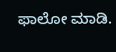ಫಾಲೋ ಮಾಡಿ.